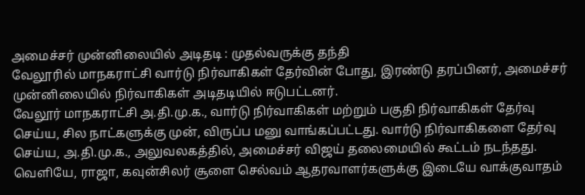அமைச்சர் முன்னிலையில் அடிதடி : முதல்வருக்கு தந்தி
வேலூரில் மாநகராட்சி வார்டு நிர்வாகிகள் தேர்வின் போது, இரண்டு தரப்பினர், அமைச்சர் முன்னிலையில் நிர்வாகிகள் அடிதடியில் ஈடுபட்டனர்.
வேலூர் மாநகராட்சி அ.தி.மு.க., வார்டு நிர்வாகிகள் மற்றும் பகுதி நிர்வாகிகள் தேர்வு செய்ய, சில நாட்களுக்கு முன், விருப்ப மனு வாங்கப்பட்டது. வார்டு நிர்வாகிகளை தேர்வு செய்ய, அ.தி.மு.க., அலுவலகத்தில், அமைச்சர் விஜய் தலைமையில் கூட்டம் நடந்தது.
வெளியே, ராஜா, கவுன்சிலர் சூளை செல்வம் ஆதரவாளர்களுக்கு இடையே வாக்குவாதம்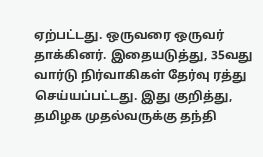ஏற்பட்டது. ஒருவரை ஒருவர் தாக்கினர். இதையடுத்து, 35வது வார்டு நிர்வாகிகள் தேர்வு ரத்து செய்யப்பட்டது. இது குறித்து, தமிழக முதல்வருக்கு தந்தி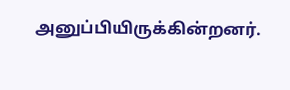அனுப்பியிருக்கின்றனர்.